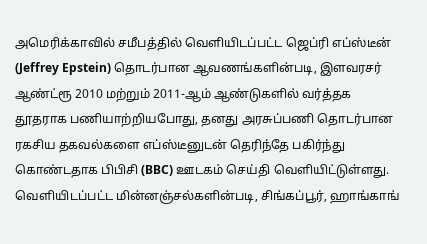அமெரிக்காவில் சமீபத்தில் வெளியிடப்பட்ட ஜெப்ரி எப்ஸ்டீன் (Jeffrey Epstein) தொடர்பான ஆவணங்களின்படி, இளவரசர் ஆண்ட்ரூ 2010 மற்றும் 2011-ஆம் ஆண்டுகளில் வர்த்தக தூதராக பணியாற்றியபோது, தனது அரசுப்பணி தொடர்பான ரகசிய தகவல்களை எப்ஸ்டீனுடன் தெரிந்தே பகிர்ந்து கொண்டதாக பிபிசி (BBC) ஊடகம் செய்தி வெளியிட்டுள்ளது.
வெளியிடப்பட்ட மின்னஞ்சல்களின்படி, சிங்கப்பூர், ஹாங்காங்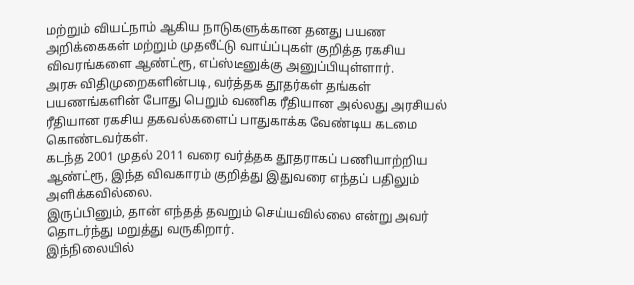மற்றும் வியட்நாம் ஆகிய நாடுகளுக்கான தனது பயண அறிக்கைகள் மற்றும் முதலீட்டு வாய்ப்புகள் குறித்த ரகசிய விவரங்களை ஆண்ட்ரூ, எப்ஸ்டீனுக்கு அனுப்பியுள்ளார்.
அரசு விதிமுறைகளின்படி, வர்த்தக தூதர்கள் தங்கள் பயணங்களின் போது பெறும் வணிக ரீதியான அல்லது அரசியல் ரீதியான ரகசிய தகவல்களைப் பாதுகாக்க வேண்டிய கடமை கொண்டவர்கள்.
கடந்த 2001 முதல் 2011 வரை வர்த்தக தூதராகப் பணியாற்றிய ஆண்ட்ரூ, இந்த விவகாரம் குறித்து இதுவரை எந்தப் பதிலும் அளிக்கவில்லை.
இருப்பினும், தான் எந்தத் தவறும் செய்யவில்லை என்று அவர் தொடர்ந்து மறுத்து வருகிறார்.
இந்நிலையில்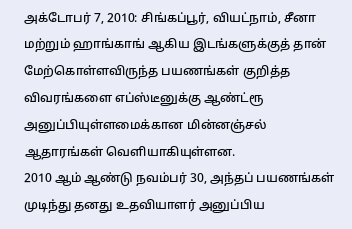அக்டோபர் 7, 2010: சிங்கப்பூர், வியட்நாம், சீனா மற்றும் ஹாங்காங் ஆகிய இடங்களுக்குத் தான் மேற்கொள்ளவிருந்த பயணங்கள் குறித்த விவரங்களை எப்ஸ்டீனுக்கு ஆண்ட்ரூ அனுப்பியுள்ளமைக்கான மின்னஞ்சல் ஆதாரங்கள் வெளியாகியுள்ளன.
2010 ஆம் ஆண்டு நவம்பர் 30, அந்தப் பயணங்கள் முடிந்து தனது உதவியாளர் அனுப்பிய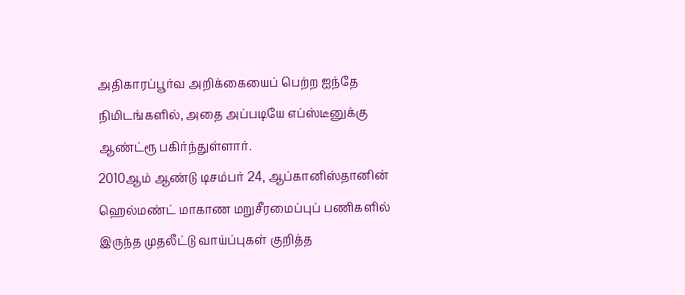அதிகாரப்பூர்வ அறிக்கையைப் பெற்ற ஐந்தே நிமிடங்களில், அதை அப்படியே எப்ஸ்டீனுக்கு ஆண்ட்ரூ பகிர்ந்துள்ளார்.
2010ஆம் ஆண்டு டிசம்பர் 24, ஆப்கானிஸ்தானின் ஹெல்மண்ட் மாகாண மறுசீரமைப்புப் பணிகளில் இருந்த முதலீட்டு வாய்ப்புகள் குறித்த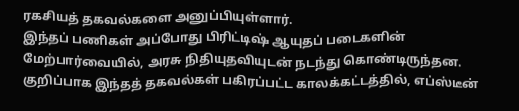ரகசியத் தகவல்களை அனுப்பியுள்ளார்.
இந்தப் பணிகள் அப்போது பிரிட்டிஷ் ஆயுதப் படைகளின் மேற்பார்வையில், அரசு நிதியுதவியுடன் நடந்து கொண்டிருந்தன.
குறிப்பாக இந்தத் தகவல்கள் பகிரப்பட்ட காலக்கட்டத்தில், எப்ஸ்டீன்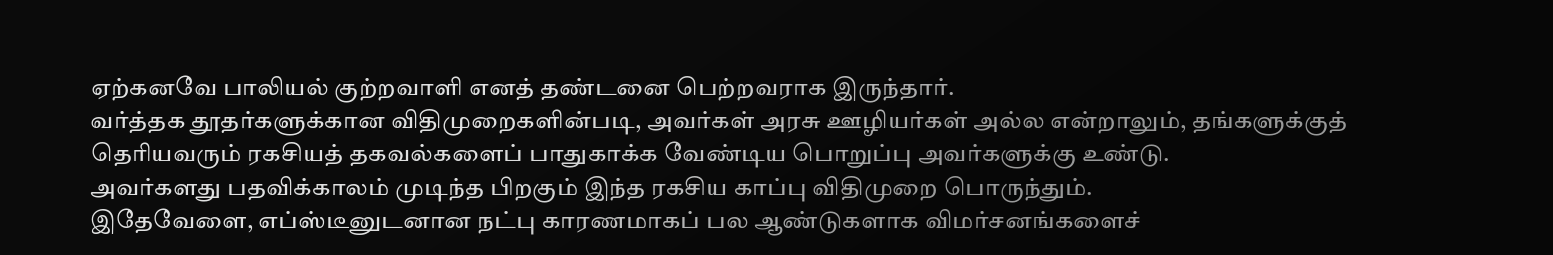ஏற்கனவே பாலியல் குற்றவாளி எனத் தண்டனை பெற்றவராக இருந்தார்.
வர்த்தக தூதர்களுக்கான விதிமுறைகளின்படி, அவர்கள் அரசு ஊழியர்கள் அல்ல என்றாலும், தங்களுக்குத் தெரியவரும் ரகசியத் தகவல்களைப் பாதுகாக்க வேண்டிய பொறுப்பு அவர்களுக்கு உண்டு.
அவர்களது பதவிக்காலம் முடிந்த பிறகும் இந்த ரகசிய காப்பு விதிமுறை பொருந்தும்.
இதேவேளை, எப்ஸ்டீனுடனான நட்பு காரணமாகப் பல ஆண்டுகளாக விமர்சனங்களைச்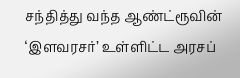சந்தித்து வந்த ஆண்ட்ரூவின் ‘இளவரசர்’ உள்ளிட்ட அரசப்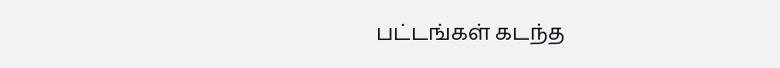பட்டங்கள் கடந்த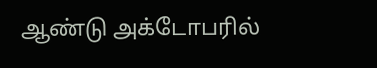ஆண்டு அக்டோபரில்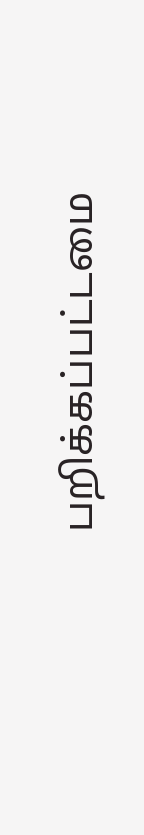பறிக்கப்பட்டமை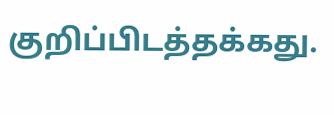குறிப்பிடத்தக்கது.